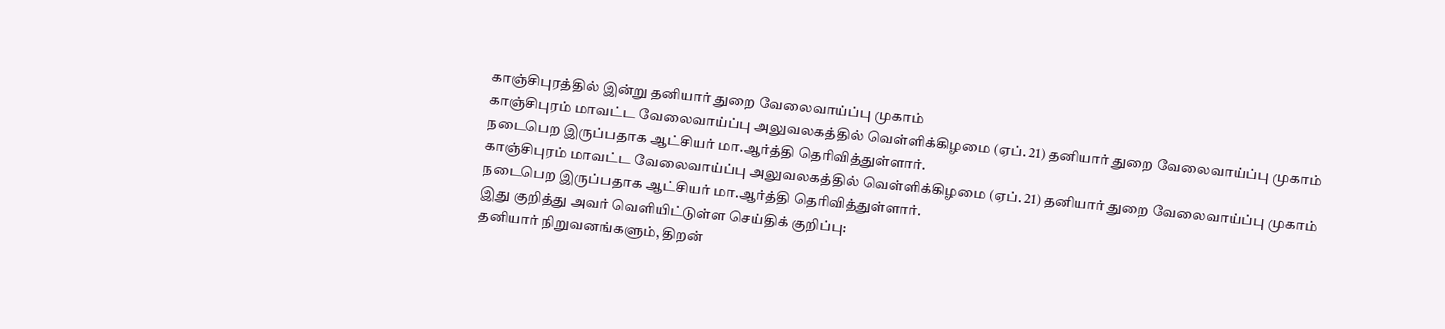காஞ்சிபுரத்தில் இன்று தனியார் துறை வேலைவாய்ப்பு முகாம்
காஞ்சிபுரம் மாவட்ட வேலைவாய்ப்பு அலுவலகத்தில் வெள்ளிக்கிழமை (ஏப். 21) தனியார் துறை வேலைவாய்ப்பு முகாம் நடைபெற இருப்பதாக ஆட்சியர் மா.ஆர்த்தி தெரிவித்துள்ளார்.
காஞ்சிபுரம் மாவட்ட வேலைவாய்ப்பு அலுவலகத்தில் வெள்ளிக்கிழமை (ஏப். 21) தனியார் துறை வேலைவாய்ப்பு முகாம் நடைபெற இருப்பதாக ஆட்சியர் மா.ஆர்த்தி தெரிவித்துள்ளார்.
இது குறித்து அவர் வெளியிட்டுள்ள செய்திக் குறிப்பு:
தனியார் நிறுவனங்களும், திறன்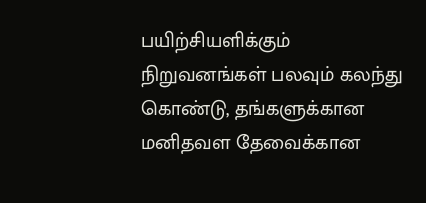பயிற்சியளிக்கும் நிறுவனங்கள் பலவும் கலந்து கொண்டு, தங்களுக்கான மனிதவள தேவைக்கான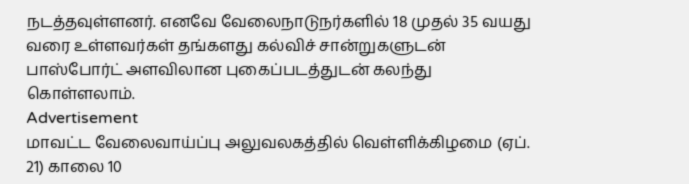நடத்தவுள்ளனர். எனவே வேலைநாடுநர்களில் 18 முதல் 35 வயது வரை உள்ளவர்கள் தங்களது கல்விச் சான்றுகளுடன் பாஸ்போர்ட் அளவிலான புகைப்படத்துடன் கலந்து கொள்ளலாம்.
Advertisement
மாவட்ட வேலைவாய்ப்பு அலுவலகத்தில் வெள்ளிக்கிழமை (ஏப். 21) காலை 10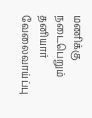மணிக்கு நடைபெறும் தனியார் வேலைவாய்ப்பு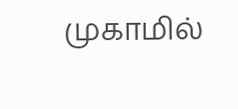முகாமில்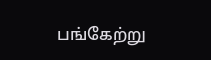பங்கேற்று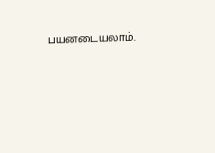பயனடையலாம்.